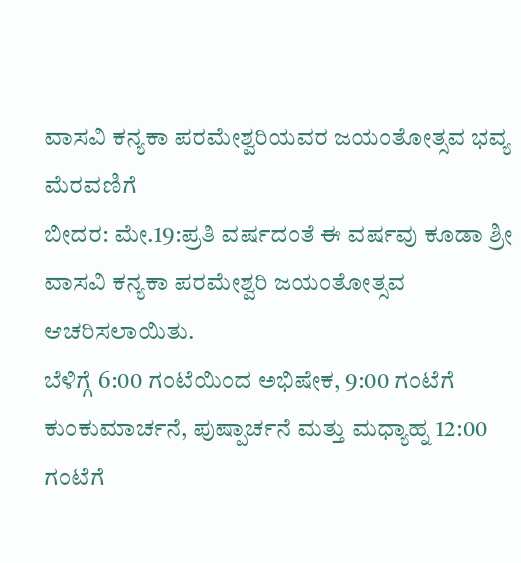ವಾಸವಿ ಕನ್ಯಕಾ ಪರಮೇಶ್ವರಿಯವರ ಜಯಂತೋತ್ಸವ ಭವ್ಯ ಮೆರವಣಿಗೆ
ಬೀದರ: ಮೇ.19:ಪ್ರತಿ ವರ್ಷದಂತೆ ಈ ವರ್ಷವು ಕೂಡಾ ಶ್ರೀ ವಾಸವಿ ಕನ್ಯಕಾ ಪರಮೇಶ್ವರಿ ಜಯಂತೋತ್ಸವ ಆಚರಿಸಲಾಯಿತು.
ಬೆಳಿಗ್ಗೆ 6:00 ಗಂಟೆಯಿಂದ ಅಭಿಷೇಕ, 9:00 ಗಂಟೆಗೆ ಕುಂಕುಮಾರ್ಚನೆ, ಪುಷ್ಪಾರ್ಚನೆ ಮತ್ತು ಮಧ್ಯಾಹ್ನ 12:00 ಗಂಟೆಗೆ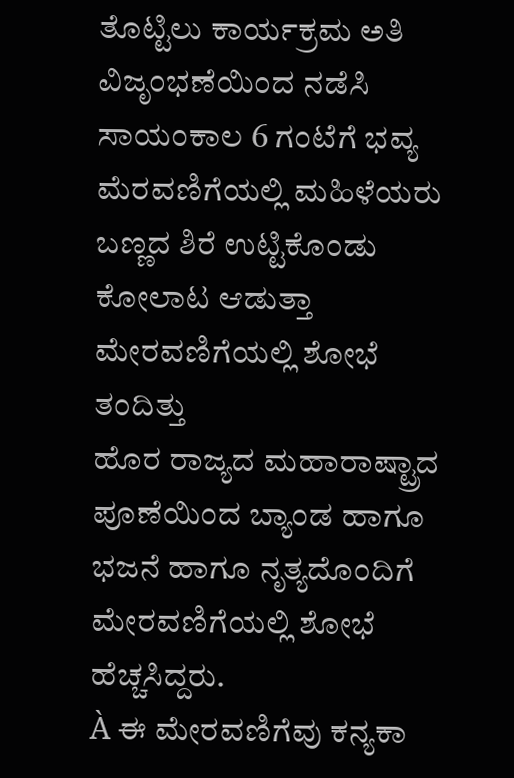ತೊಟ್ಟಿಲು ಕಾರ್ಯಕ್ರಮ ಅತಿ ವಿಜೃಂಭಣೆಯಿಂದ ನಡೆಸಿ ಸಾಯಂಕಾಲ 6 ಗಂಟೆಗೆ ಭವ್ಯ ಮೆರವಣಿಗೆಯಲ್ಲಿ ಮಹಿಳೆಯರು ಬಣ್ಣದ ಶಿರೆ ಉಟ್ಟಿಕೊಂಡು ಕೋಲಾಟ ಆಡುತ್ತಾ ಮೇರವಣಿಗೆಯಲ್ಲಿ ಶೋಭೆ ತಂದಿತ್ತು
ಹೊರ ರಾಜ್ಯದ ಮಹಾರಾಷ್ಟ್ರಾದ ಪೂಣೆಯಿಂದ ಬ್ಯಾಂಡ ಹಾಗೂ ಭಜನೆ ಹಾಗೂ ನೃತ್ಯದೊಂದಿಗೆ ಮೇರವಣಿಗೆಯಲ್ಲಿ ಶೋಭೆ ಹೆಚ್ಚಸಿದ್ದರು.
À ಈ ಮೇರವಣಿಗೆವು ಕನ್ಯಕಾ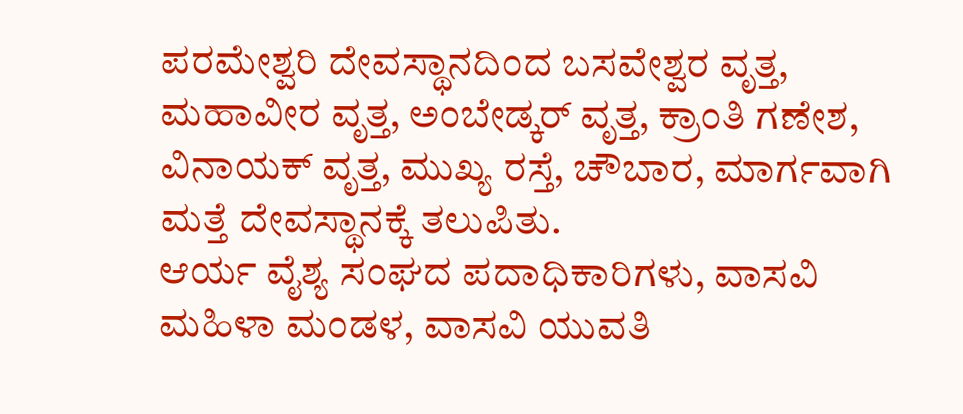ಪರಮೇಶ್ವರಿ ದೇವಸ್ಥಾನದಿಂದ ಬಸವೇಶ್ವರ ವೃತ್ತ, ಮಹಾವೀರ ವೃತ್ತ, ಅಂಬೇಡ್ಕರ್ ವೃತ್ತ, ಕ್ರಾಂತಿ ಗಣೇಶ, ವಿನಾಯಕ್ ವೃತ್ತ, ಮುಖ್ಯ ರಸ್ತೆ, ಚೌಬಾರ, ಮಾರ್ಗವಾಗಿ ಮತ್ತೆ ದೇವಸ್ಥಾನಕ್ಕೆ ತಲುಪಿತು.
ಆರ್ಯ ವೈಶ್ಯ ಸಂಘದ ಪದಾಧಿಕಾರಿಗಳು, ವಾಸವಿ ಮಹಿಳಾ ಮಂಡಳ, ವಾಸವಿ ಯುವತಿ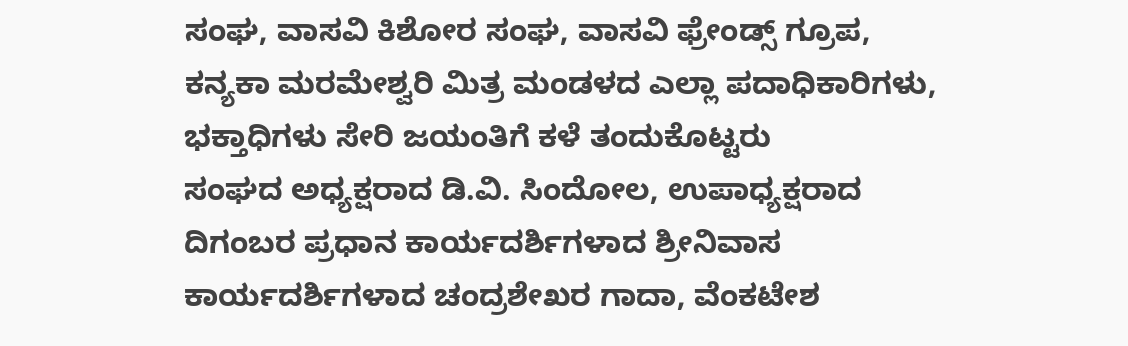ಸಂಘ, ವಾಸವಿ ಕಿಶೋರ ಸಂಘ, ವಾಸವಿ ಫ್ರೇಂಡ್ಸ್ ಗ್ರೂಪ, ಕನ್ಯಕಾ ಮರಮೇಶ್ವರಿ ಮಿತ್ರ ಮಂಡಳದ ಎಲ್ಲಾ ಪದಾಧಿಕಾರಿಗಳು, ಭಕ್ತಾಧಿಗಳು ಸೇರಿ ಜಯಂತಿಗೆ ಕಳೆ ತಂದುಕೊಟ್ಟರು
ಸಂಘದ ಅಧ್ಯಕ್ಷರಾದ ಡಿ.ವಿ. ಸಿಂದೋಲ, ಉಪಾಧ್ಯಕ್ಷರಾದ ದಿಗಂಬರ ಪ್ರಧಾನ ಕಾರ್ಯದರ್ಶಿಗಳಾದ ಶ್ರೀನಿವಾಸ ಕಾರ್ಯದರ್ಶಿಗಳಾದ ಚಂದ್ರಶೇಖರ ಗಾದಾ, ವೆಂಕಟೇಶ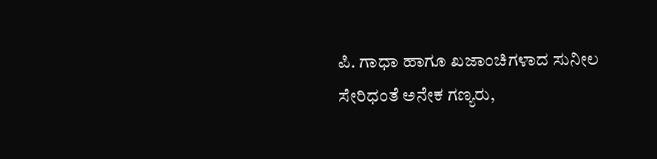ಪಿ. ಗಾಧಾ ಹಾಗೂ ಖಜಾಂಚಿಗಳಾದ ಸುನೀಲ ಸೇರಿಧಂತೆ ಅನೇಕ ಗಣ್ಯರು,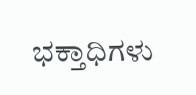ಭಕ್ತಾಧಿಗಳು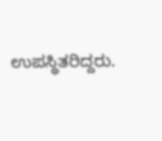ಉಪಸ್ಥಿತರಿದ್ದರು.